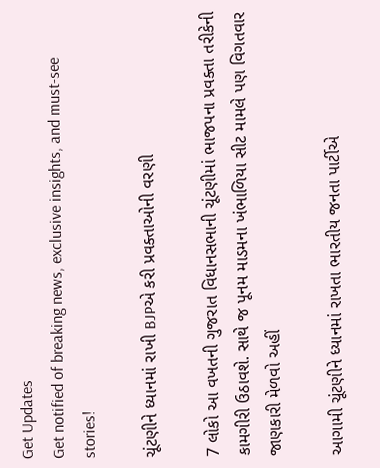Get Updates
Get notified of breaking news, exclusive insights, and must-see stories!

ચૂંટણીને ધ્યાનમાં રાખી BJPએ કરી પ્રવક્તાઓની વરણી

7 લોકો આ વખતની ગુજરાત વિધાનસભાની ચૂંટણીમાં ભાજપના પ્રવક્તા તરીકેની કામગીરી ઉઠાવશે. સાથે જ પૂનમ માડમના ખંભાળિયા સીટ મામલે પણ વિગતવાર જાણકારી મેળવો અહીં

આગામી ચૂંટણીને ધ્યાનમાં રાખતા ભારતીય જનતા પાર્ટીએ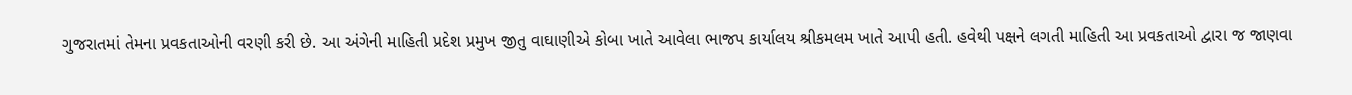ગુજરાતમાં તેમના પ્રવકતાઓની વરણી કરી છે. આ અંગેની માહિતી પ્રદેશ પ્રમુખ જીતુ વાઘાણીએ કોબા ખાતે આવેલા ભાજપ કાર્યાલય શ્રીકમલમ ખાતે આપી હતી. હવેથી પક્ષને લગતી માહિતી આ પ્રવકતાઓ દ્વારા જ જાણવા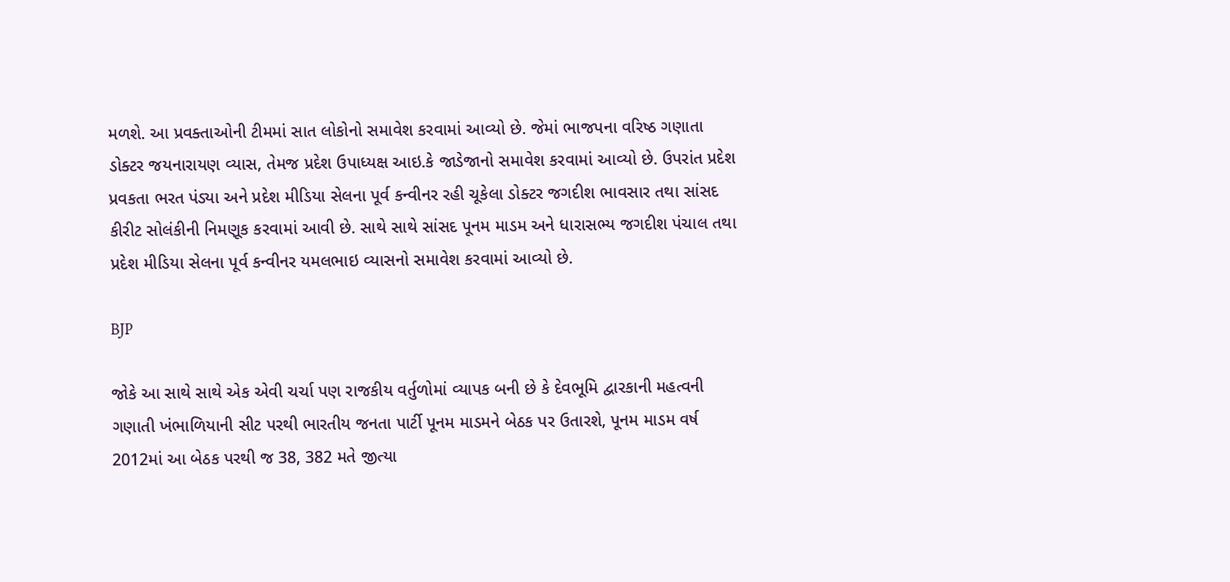મળશે. આ પ્રવક્તાઓની ટીમમાં સાત લોકોનો સમાવેશ કરવામાં આવ્યો છે. જેમાં ભાજપના વરિષ્ઠ ગણાતા ડોક્ટર જયનારાયણ વ્યાસ, તેમજ પ્રદેશ ઉપાધ્યક્ષ આઇ.કે જાડેજાનો સમાવેશ કરવામાં આવ્યો છે. ઉપરાંત પ્રદેશ પ્રવકતા ભરત પંડ્યા અને પ્રદેશ મીડિયા સેલના પૂર્વ કન્વીનર રહી ચૂકેલા ડોક્ટર જગદીશ ભાવસાર તથા સાંસદ કીરીટ સોલંકીની નિમણૂક કરવામાં આવી છે. સાથે સાથે સાંસદ પૂનમ માડમ અને ધારાસભ્ય જગદીશ પંચાલ તથા પ્રદેશ મીડિયા સેલના પૂર્વ કન્વીનર યમલભાઇ વ્યાસનો સમાવેશ કરવામાં આવ્યો છે.

BJP

જોકે આ સાથે સાથે એક એવી ચર્ચા પણ રાજકીય વર્તુળોમાં વ્યાપક બની છે કે દેવભૂમિ દ્વારકાની મહત્વની ગણાતી ખંભાળિયાની સીટ પરથી ભારતીય જનતા પાર્ટી પૂનમ માડમને બેઠક પર ઉતારશે, પૂનમ માડમ વર્ષ 2012માં આ બેઠક પરથી જ 38, 382 મતે જીત્યા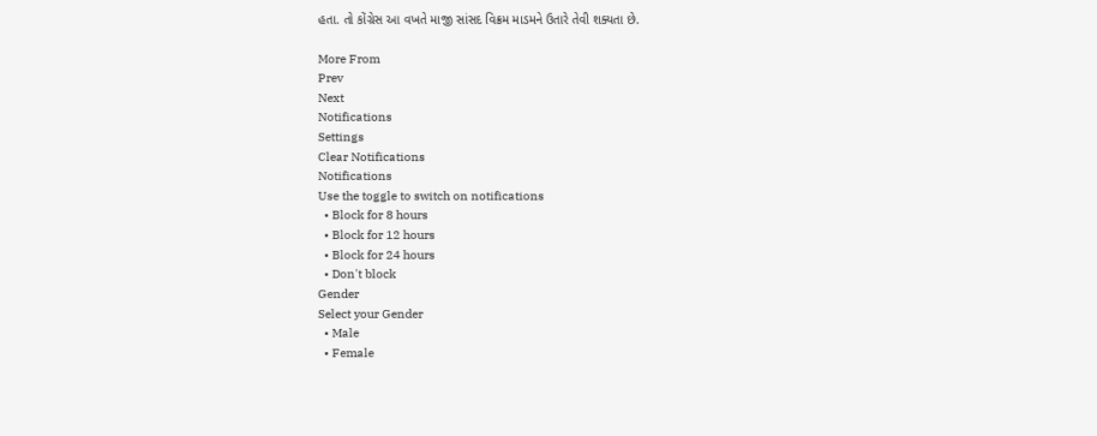હતા. તો કોંગ્રેસ આ વખતે માજી સાંસદ વિક્રમ માડમને ઉતારે તેવી શક્યતા છે.

More From
Prev
Next
Notifications
Settings
Clear Notifications
Notifications
Use the toggle to switch on notifications
  • Block for 8 hours
  • Block for 12 hours
  • Block for 24 hours
  • Don't block
Gender
Select your Gender
  • Male
  • Female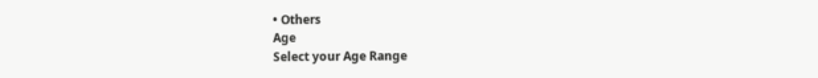• Others
Age
Select your Age Range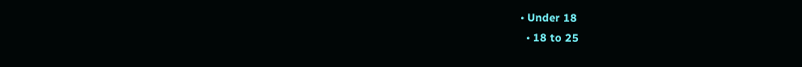• Under 18
  • 18 to 25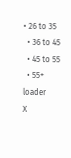• 26 to 35
  • 36 to 45
  • 45 to 55
  • 55+
loader
X